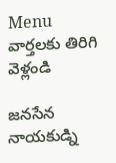Menu
వార్తలకు తిరిగి వెళ్లండి

జనసేన నాయకుడ్ని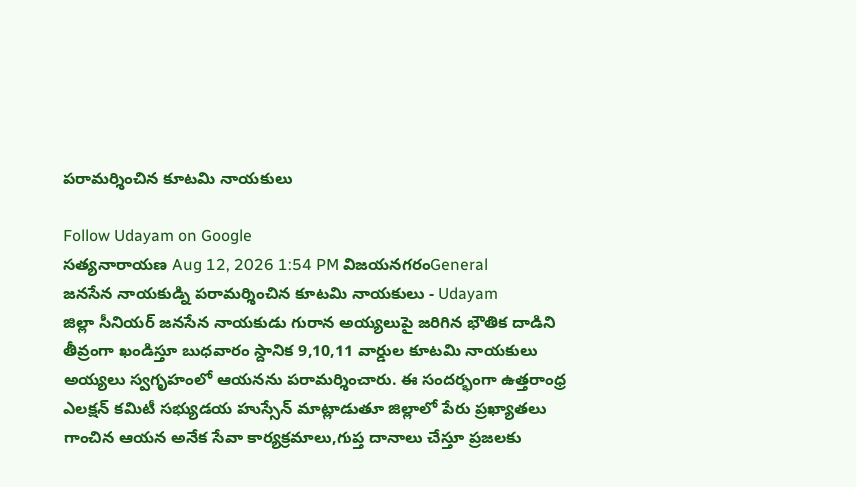పరామర్శించిన కూటమి నాయకులు

Follow Udayam on Google
సత్యనారాయణ Aug 12, 2026 1:54 PM విజయనగరంGeneral
జనసేన నాయకుడ్ని పరామర్శించిన కూటమి నాయకులు - Udayam
జిల్లా సీనియర్ జనసేన నాయకుడు గురాన అయ్యలుపై జరిగిన భౌతిక దాడిని తీవ్రంగా ఖండిస్తూ బుధవారం స్దానిక 9,10,11 వార్డుల కూటమి నాయకులు అయ్యలు స్వగృహంలో ఆయనను పరామర్శించారు. ఈ సందర్భంగా ఉత్తరాంధ్ర ఎలక్షన్ కమిటీ సభ్యుడయ హుస్సేన్ మాట్లాడుతూ జిల్లాలో పేరు ప్రఖ్యాతలు గాంచిన ఆయన అనేక సేవా కార్యక్రమాలు,గుప్త దానాలు చేస్తూ ప్రజలకు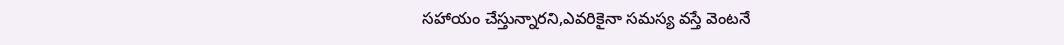సహాయం చేస్తున్నారని,ఎవరికైనా సమస్య వస్తే వెంటనే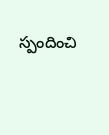స్పందించి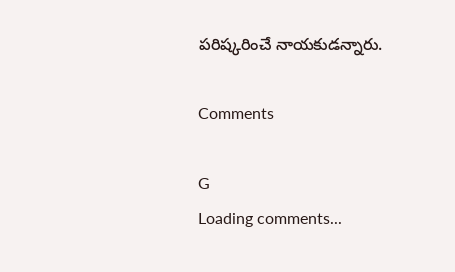పరిష్కరించే నాయకుడన్నారు.

Comments

G
Loading comments...